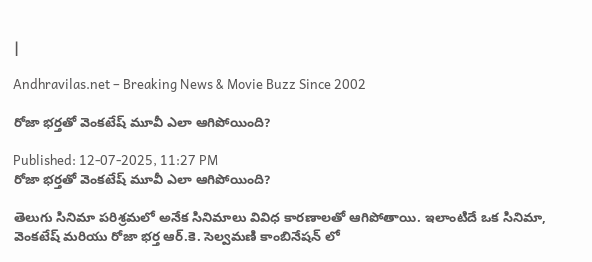|

Andhravilas.net – Breaking News & Movie Buzz Since 2002

రోజా భర్తతో వెంకటేష్‌ మూవీ ఎలా ఆగిపోయింది?

Published: 12-07-2025, 11:27 PM
రోజా భర్తతో వెంకటేష్‌ మూవీ ఎలా ఆగిపోయింది?

తెలుగు సినిమా పరిశ్రమలో అనేక సినిమాలు వివిధ కారణాలతో ఆగిపోతాయి. ఇలాంటిదే ఒక సినిమా, వెంకటేష్ మరియు రోజా భర్త ఆర్.కె. సెల్వమణి కాంబినేషన్ లో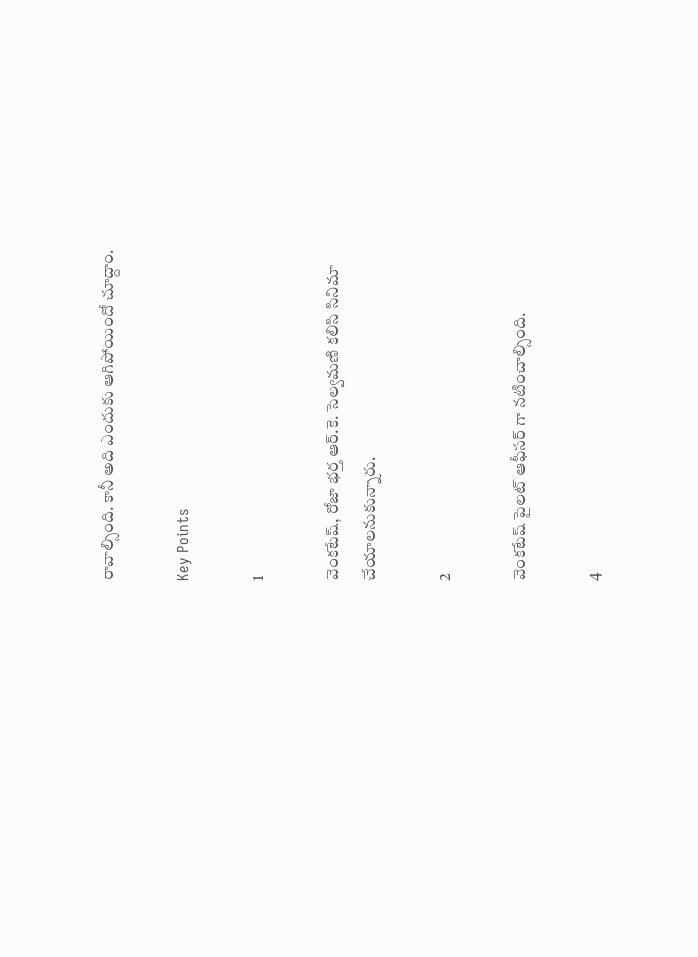రావాల్సింది. కానీ అది ఎందుకు ఆగిపోయిందో చూద్దాం.

Key Points

1

వెంకటేష్, రోజా భర్త ఆర్.కె. సెల్వమణి కలిసి సినిమా చేయాలనుకున్నారు.

2

వెంకటేష్ పైలట్ ఆఫీసర్ గా నటించాల్సింది.

4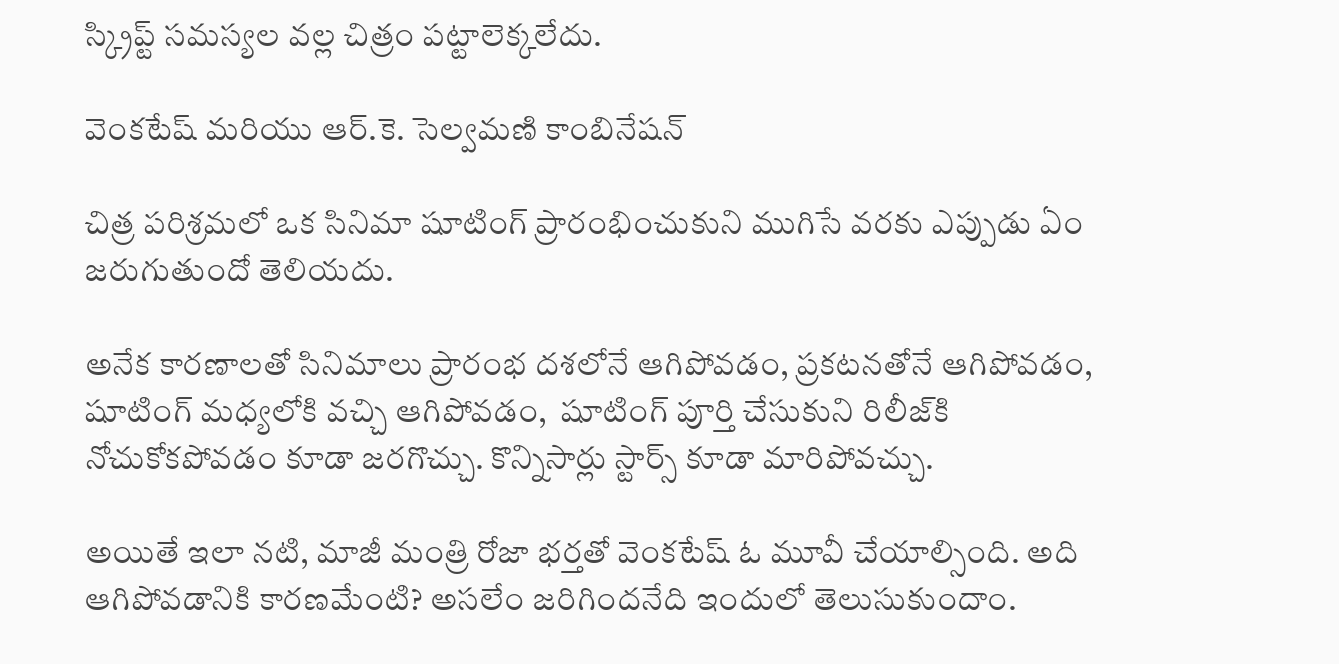స్క్రిప్ట్ సమస్యల వల్ల చిత్రం పట్టాలెక్కలేదు.

వెంకటేష్ మరియు ఆర్.కె. సెల్వమణి కాంబినేషన్

చిత్ర పరిశ్రమలో ఒక సినిమా షూటింగ్‌ ప్రారంభించుకుని ముగిసే వరకు ఎప్పుడు ఏం జరుగుతుందో తెలియదు.

అనేక కారణాలతో సినిమాలు ప్రారంభ దశలోనే ఆగిపోవడం, ప్రకటనతోనే ఆగిపోవడం, షూటింగ్‌ మధ్యలోకి వచ్చి ఆగిపోవడం,  షూటింగ్‌ పూర్తి చేసుకుని రిలీజ్‌కి నోచుకోకపోవడం కూడా జరగొచ్చు. కొన్నిసార్లు స్టార్స్ కూడా మారిపోవచ్చు.

అయితే ఇలా నటి, మాజీ మంత్రి రోజా భర్తతో వెంకటేష్‌ ఓ మూవీ చేయాల్సింది. అది ఆగిపోవడానికి కారణమేంటి? అసలేం జరిగిందనేది ఇందులో తెలుసుకుందాం.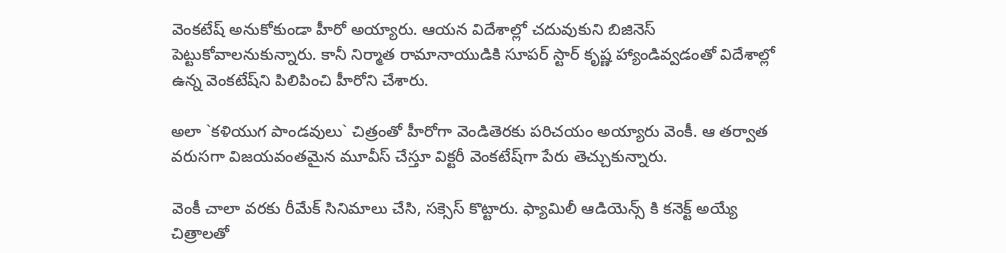వెంకటేష్‌ అనుకోకుండా హీరో అయ్యారు. ఆయన విదేశాల్లో చదువుకుని బిజినెస్‌ పెట్టుకోవాలనుకున్నారు. కానీ నిర్మాత రామానాయుడికి సూపర్‌ స్టార్‌ కృష్ణ హ్యాండివ్వడంతో విదేశాల్లో ఉన్న వెంకటేష్‌ని పిలిపించి హీరోని చేశారు.

అలా `కళియుగ పాండవులు` చిత్రంతో హీరోగా వెండితెరకు పరిచయం అయ్యారు వెంకీ. ఆ తర్వాత వరుసగా విజయవంతమైన మూవీస్‌ చేస్తూ విక్టరీ వెంకటేష్‌గా పేరు తెచ్చుకున్నారు.

వెంకీ చాలా వరకు రీమేక్‌ సినిమాలు చేసి, సక్సెస్‌ కొట్టారు. ఫ్యామిలీ ఆడియెన్స్ కి కనెక్ట్ అయ్యే చిత్రాలతో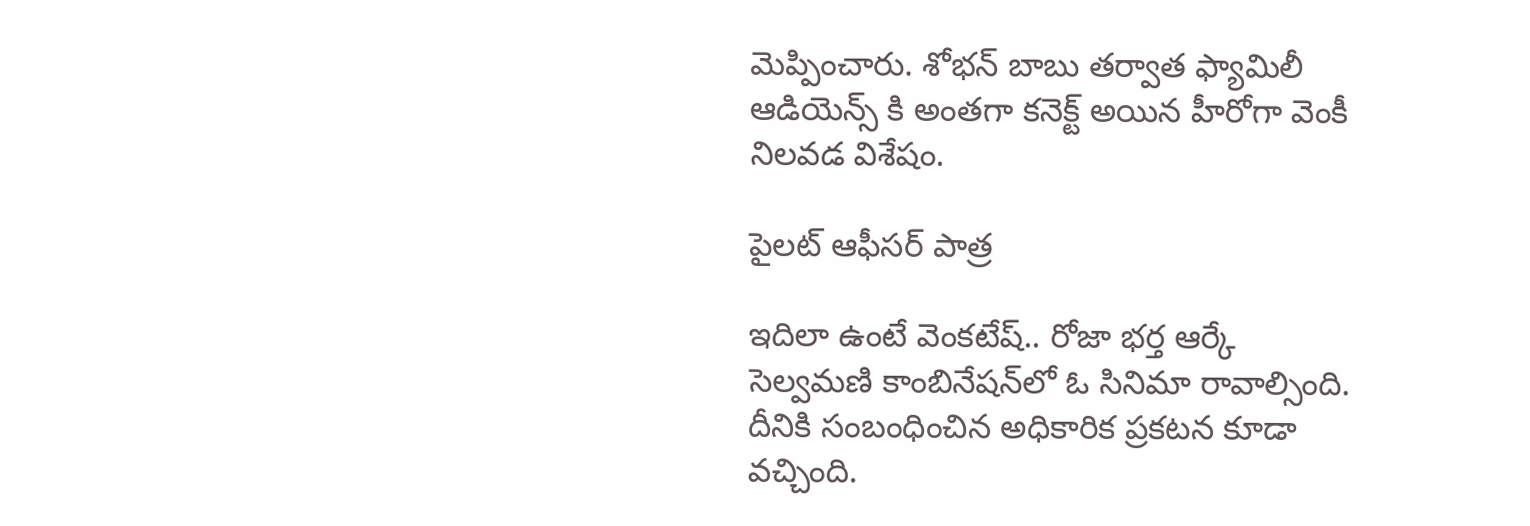మెప్పించారు. శోభన్‌ బాబు తర్వాత ఫ్యామిలీ ఆడియెన్స్ కి అంతగా కనెక్ట్ అయిన హీరోగా వెంకీ నిలవడ విశేషం.

పైలట్ ఆఫీసర్ పాత్ర

ఇదిలా ఉంటే వెంకటేష్‌.. రోజా భర్త ఆర్కే సెల్వమణి కాంబినేషన్‌లో ఓ సినిమా రావాల్సింది. దీనికి సంబంధించిన అధికారిక ప్రకటన కూడా వచ్చింది.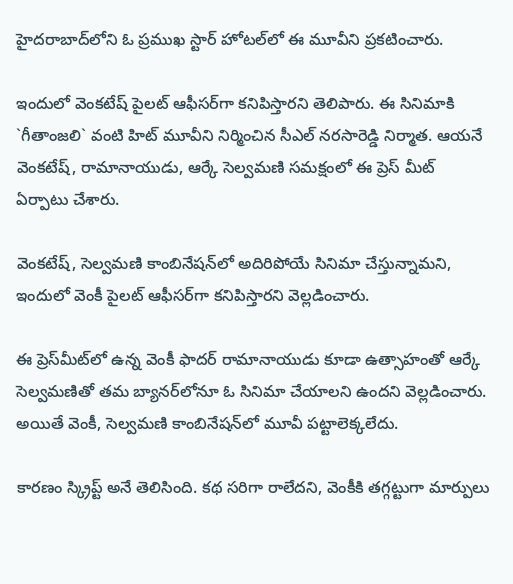హైదరాబాద్‌లోని ఓ ప్రముఖ స్టార్‌ హోటల్‌లో ఈ మూవీని ప్రకటించారు.

ఇందులో వెంకటేష్‌ పైలట్‌ ఆఫీసర్‌గా కనిపిస్తారని తెలిపారు. ఈ సినిమాకి `గీతాంజలి` వంటి హిట్‌ మూవీని నిర్మించిన సీఎల్‌ నరసారెడ్డి నిర్మాత. ఆయనే వెంకటేష్‌, రామానాయుడు, ఆర్కే సెల్వమణి సమక్షంలో ఈ ప్రెస్‌ మీట్‌ ఏర్పాటు చేశారు.

వెంకటేష్‌, సెల్వమణి కాంబినేషన్‌లో అదిరిపోయే సినిమా చేస్తున్నామని, ఇందులో వెంకీ పైలట్‌ ఆఫీసర్‌గా కనిపిస్తారని వెల్లడించారు.

ఈ ప్రెస్‌మీట్‌లో ఉన్న వెంకీ ఫాదర్‌ రామానాయుడు కూడా ఉత్సాహంతో ఆర్కే సెల్వమణితో తమ బ్యానర్‌లోనూ ఓ సినిమా చేయాలని ఉందని వెల్లడించారు. అయితే వెంకీ, సెల్వమణి కాంబినేషన్‌లో మూవీ పట్టాలెక్కలేదు.

కారణం స్క్రిప్ట్ అనే తెలిసింది. కథ సరిగా రాలేదని, వెంకీకి తగ్గట్టుగా మార్పులు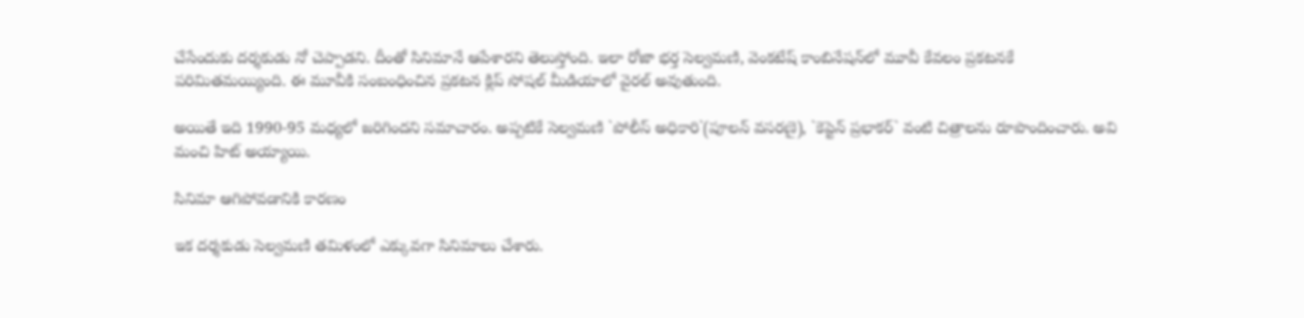చేసేందుకు దర్శకుడు నో చెప్పాడని. దీంతో సినిమానే ఆపేశారని తెలుస్తోంది. ఇలా రోజా భర్త సెల్వమణి, వెంకటేష్‌ కాంబినేషన్‌లో మూవీ కేవలం ప్రకటనకే పరిమితమయ్యింది. ఈ మూవీకి సంబంధించిన ప్రకటన క్లిప్‌ సోషల్‌ మీడియాలో వైరల్‌ అవుతుంది.

అయితే ఇది 1990-95 మధ్యలో జరిగిందని సమాచారం. అప్పటికే సెల్వమణి `పోలీస్‌ అధికారి`(పూలన్‌ వసరణై), `కెప్టెన్‌ ప్రభాకర్‌` వంటి చిత్రాలను రూపొందించారు. అవి మంచి హిట్‌ అయ్యాయి.

సినిమా ఆగిపోవడానికి కారణం

ఇక దర్శకుడు సెల్వమణి తమిళంలో ఎక్కువగా సినిమాలు చేశారు.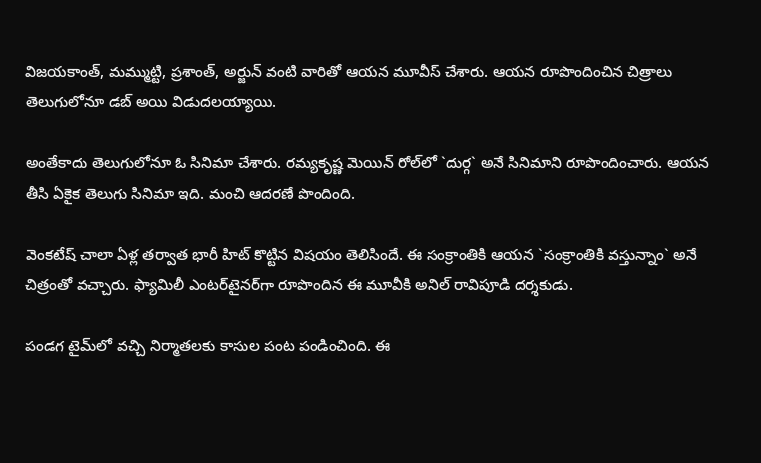విజయకాంత్‌, మమ్ముట్టి, ప్రశాంత్‌, అర్జున్‌ వంటి వారితో ఆయన మూవీస్‌ చేశారు. ఆయన రూపొందించిన చిత్రాలు తెలుగులోనూ డబ్‌ అయి విడుదలయ్యాయి.

అంతేకాదు తెలుగులోనూ ఓ సినిమా చేశారు. రమ్యకృష్ణ మెయిన్‌ రోల్‌లో `దుర్గ` అనే సినిమాని రూపొందించారు. ఆయన తీసి ఏకైక తెలుగు సినిమా ఇది. మంచి ఆదరణే పొందింది.

వెంకటేష్‌ చాలా ఏళ్ల తర్వాత భారీ హిట్‌ కొట్టిన విషయం తెలిసిందే. ఈ సంక్రాంతికి ఆయన `సంక్రాంతికి వస్తున్నాం` అనే చిత్రంతో వచ్చారు. ఫ్యామిలీ ఎంటర్‌టైనర్‌గా రూపొందిన ఈ మూవీకి అనిల్‌ రావిపూడి దర్శకుడు.

పండగ టైమ్‌లో వచ్చి నిర్మాతలకు కాసుల పంట పండించింది. ఈ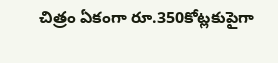చిత్రం ఏకంగా రూ.350కోట్లకుపైగా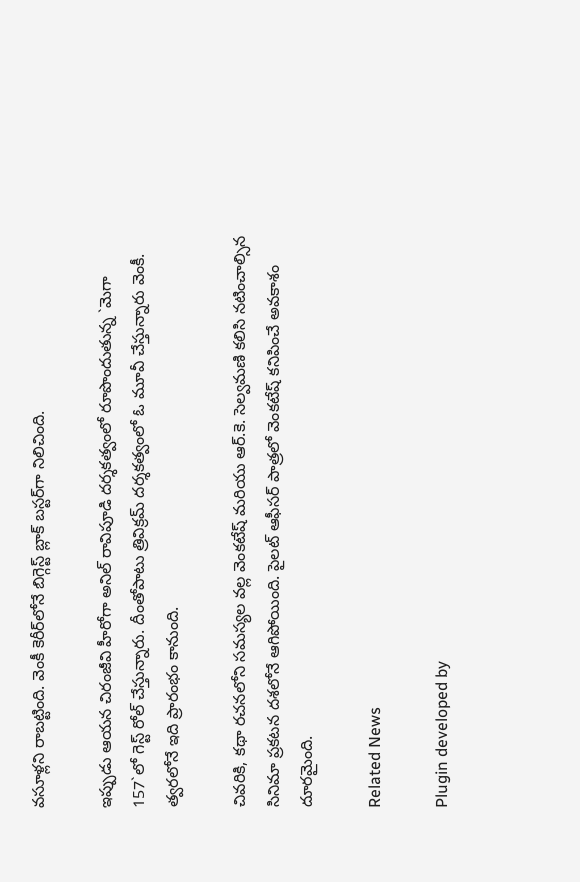వసూళ్లని రాబట్టింది. వెంకీ కెరీర్‌లోనే బిగ్గెస్ట్ బ్లాక్‌ బస్టర్‌గా నిలిచింది.

ఇప్పుడు ఆయన చిరంజీవి హీరోగా అనిల్‌ రావిపూడి దర్శకత్వంలో రూపొందుతున్న `మెగా 157`లో గెస్ట్ రోల్‌ చేస్తున్నారు. దీంతోపాటు త్రివిక్రమ్‌ దర్శకత్వంలో ఓ మూవీ చేస్తున్నారు వెంకీ. త్వరలోనే ఇది ప్రారంభం కానుంది.

చివరికి, కథా రచనలోని సమస్యల వల్ల వెంకటేష్ మరియు ఆర్.కె. సెల్వమణి కలిసి నటించాల్సిన సినిమా ప్రకటన దశలోనే ఆగిపోయింది. పైలట్ ఆఫీసర్ పాత్రలో వెంకటేష్ కనిపించే అవకాశం దూరమైంది.

Related News

Plugin developed by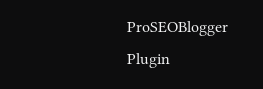ProSEOBlogger
Plugin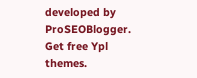developed by ProSEOBlogger. Get free Ypl themes.